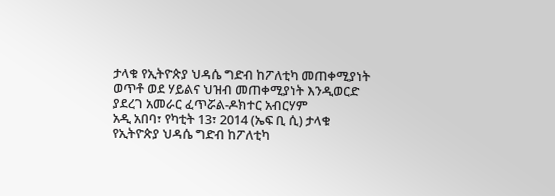ታላቁ የኢትዮጵያ ህዳሴ ግድብ ከፖለቲካ መጠቀሚያነት ወጥቶ ወደ ሃይልና ህዝብ መጠቀሚያነት እንዲወርድ ያደረገ አመራር ፈጥሯል-ዶክተር አብርሃም
አዲ አበባ፣ የካቲት 13፣ 2014 (ኤፍ ቢ ሲ) ታላቁ የኢትዮጵያ ህዳሴ ግድብ ከፖለቲካ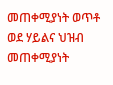መጠቀሚያነት ወጥቶ ወደ ሃይልና ህዝብ መጠቀሚያነት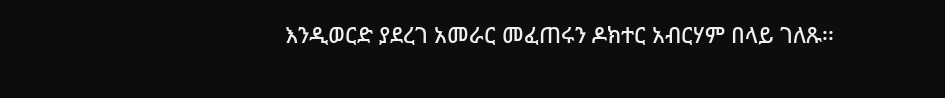እንዲወርድ ያደረገ አመራር መፈጠሩን ዶክተር አብርሃም በላይ ገለጹ፡፡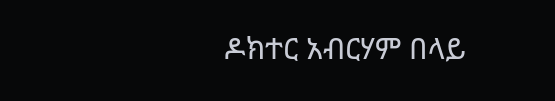ዶክተር አብርሃም በላይ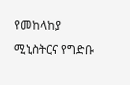የመከላከያ ሚኒስትርና የግድቡ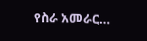የስራ አመራር…